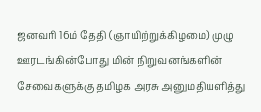ஜனவரி 16ம் தேதி (ஞாயிற்றுக்கிழமை) முழு ஊரடங்கின்போது மின் நிறுவனங்களின் சேவைகளுக்கு தமிழக அரசு அனுமதியளித்து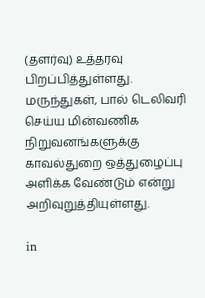(தளர்வு) உத்தரவு பிறப்பித்துள்ளது. மருந்துகள், பால் டெலிவரி செய்ய மின்வணிக நிறுவனங்களுக்கு காவல்துறை ஒத்துழைப்பு அளிக்க வேண்டும் என்று அறிவுறுத்தியுள்ளது.

in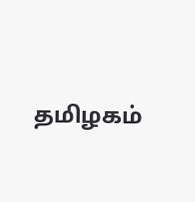தமிழகம்